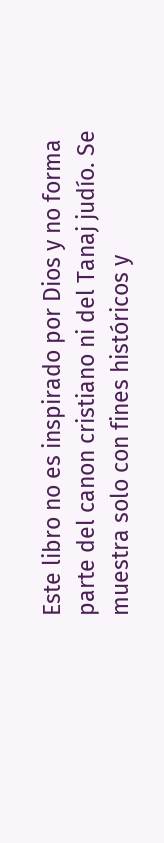Este libro no es inspirado por Dios y no forma parte del canon cristiano ni del Tanaj judío. Se muestra solo con fines históricos y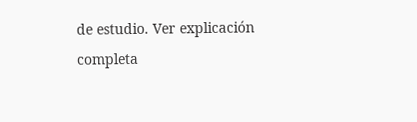de estudio. Ver explicación completa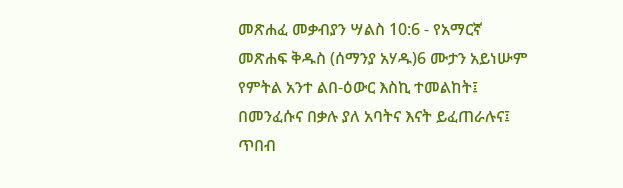መጽሐፈ መቃብያን ሣልስ 10:6 - የአማርኛ መጽሐፍ ቅዱስ (ሰማንያ አሃዱ)6 ሙታን አይነሡም የምትል አንተ ልበ-ዕውር እስኪ ተመልከት፤ በመንፈሱና በቃሉ ያለ አባትና እናት ይፈጠራሉና፤ ጥበብ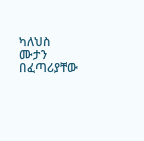ካለህስ ሙታን በፈጣሪያቸው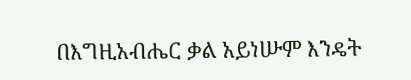በእግዚአብሔር ቃል አይነሡም እንዴት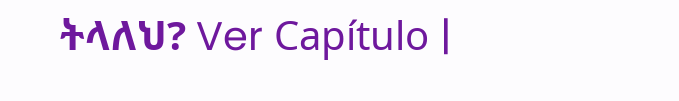ትላለህ? Ver Capítulo |